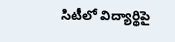సిటీలో విద్యార్థిపై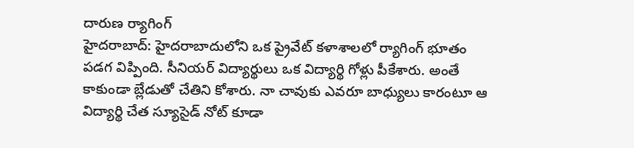దారుణ ర్యాగింగ్
హైదరాబాద్: హైదరాబాదులోని ఒక ప్రైవేట్ కళాశాలలో ర్యాగింగ్ భూతం పడగ విప్పింది. సీనియర్ విద్యార్థులు ఒక విద్యార్థి గోళ్లు పీకేశారు. అంతే కాకుండా బ్లేడుతో చేతిని కోశారు. నా చావుకు ఎవరూ బాధ్యులు కారంటూ ఆ విద్యార్థి చేత స్యూసైడ్ నోట్ కూడా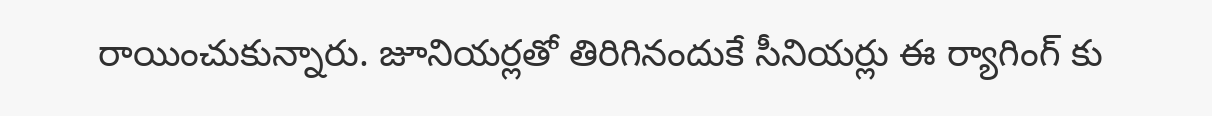రాయించుకున్నారు. జూనియర్లతో తిరిగినందుకే సీనియర్లు ఈ ర్యాగింగ్ కు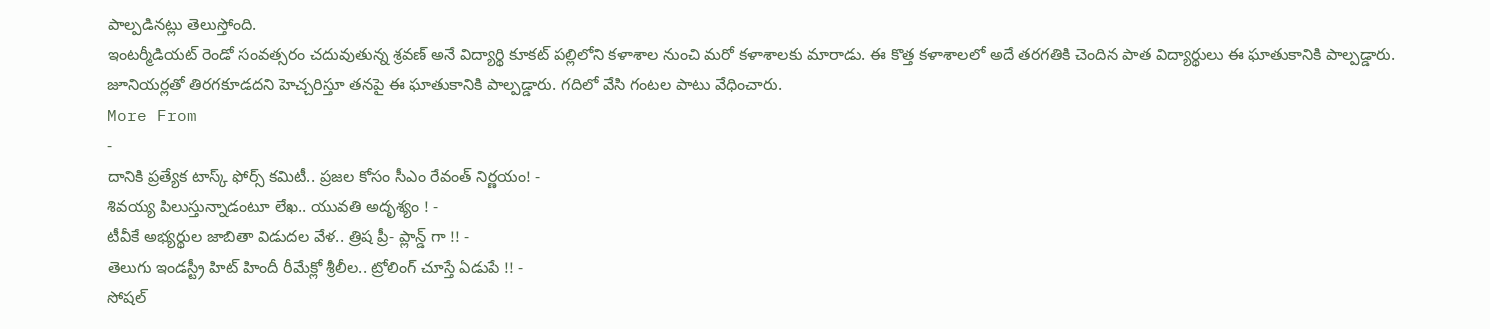పాల్పడినట్లు తెలుస్తోంది.
ఇంటర్మీడియట్ రెండో సంవత్సరం చదువుతున్న శ్రవణ్ అనే విద్యార్థి కూకట్ పల్లిలోని కళాశాల నుంచి మరో కళాశాలకు మారాడు. ఈ కొత్త కళాశాలలో అదే తరగతికి చెందిన పాత విద్యార్థులు ఈ ఘాతుకానికి పాల్పడ్డారు. జూనియర్లతో తిరగకూడదని హెచ్చరిస్తూ తనపై ఈ ఘాతుకానికి పాల్పడ్డారు. గదిలో వేసి గంటల పాటు వేధించారు.
More From
-
దానికి ప్రత్యేక టాస్క్ ఫోర్స్ కమిటీ.. ప్రజల కోసం సీఎం రేవంత్ నిర్ణయం! -
శివయ్య పిలుస్తున్నాడంటూ లేఖ.. యువతి అదృశ్యం ! -
టీవీకే అభ్యర్థుల జాబితా విడుదల వేళ.. త్రిష ప్రీ- ప్లాన్డ్ గా !! -
తెలుగు ఇండస్ట్రీ హిట్ హిందీ రీమేక్లో శ్రీలీల.. ట్రోలింగ్ చూస్తే ఏడుపే !! -
సోషల్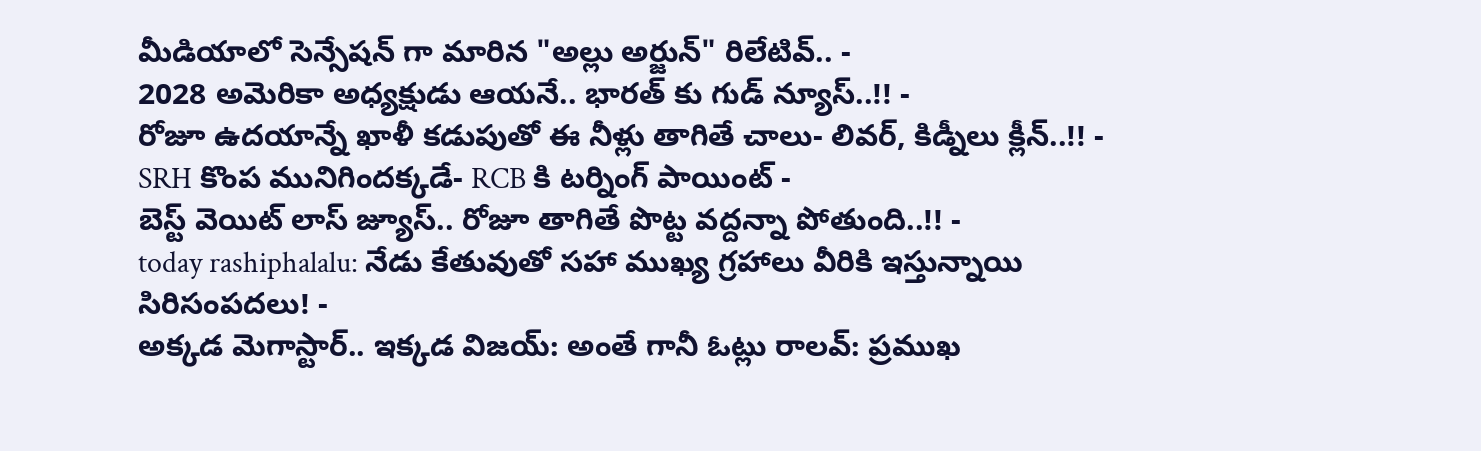మీడియాలో సెన్సేషన్ గా మారిన "అల్లు అర్జున్" రిలేటివ్.. -
2028 అమెరికా అధ్యక్షుడు ఆయనే.. భారత్ కు గుడ్ న్యూస్..!! -
రోజూ ఉదయాన్నే ఖాళీ కడుపుతో ఈ నీళ్లు తాగితే చాలు- లివర్, కిడ్నీలు క్లీన్..!! -
SRH కొంప మునిగిందక్కడే- RCB కి టర్నింగ్ పాయింట్ -
బెస్ట్ వెయిట్ లాస్ జ్యూస్.. రోజూ తాగితే పొట్ట వద్దన్నా పోతుంది..!! -
today rashiphalalu: నేడు కేతువుతో సహా ముఖ్య గ్రహాలు వీరికి ఇస్తున్నాయి సిరిసంపదలు! -
అక్కడ మెగాస్టార్.. ఇక్కడ విజయ్: అంతే గానీ ఓట్లు రాలవ్: ప్రముఖ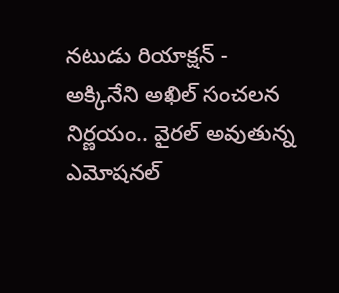నటుడు రియాక్షన్ -
అక్కినేని అఖిల్ సంచలన నిర్ణయం.. వైరల్ అవుతున్న ఎమోషనల్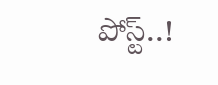పోస్ట్..!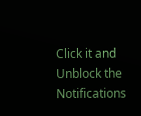Click it and Unblock the Notifications